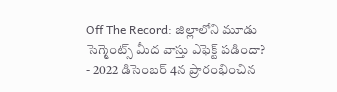Off The Record: జిల్లాలోని మూడు సెగ్మెంట్స్ మీద వాస్తు ఎఫెక్ట్ పడిందా?
- 2022 డిసెంబర్ 4న ప్రారంభించిన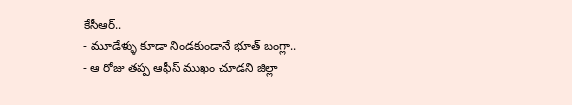కేసీఆర్..
- మూడేళ్ళు కూడా నిండకుండానే భూత్ బంగ్లా..
- ఆ రోజు తప్ప ఆఫీస్ ముఖం చూడని జిల్లా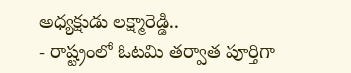అధ్యక్షుడు లక్ష్మారెడ్డి..
- రాష్ట్రంలో ఓటమి తర్వాత పూర్తిగా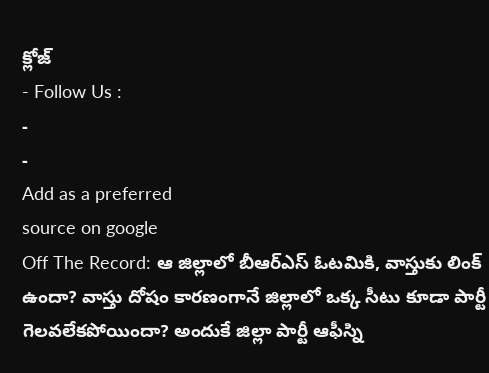క్లోజ్
- Follow Us :
-
-
Add as a preferred
source on google
Off The Record: ఆ జిల్లాలో బీఆర్ఎస్ ఓటమికి, వాస్తుకు లింక్ ఉందా? వాస్తు దోషం కారణంగానే జిల్లాలో ఒక్క సీటు కూడా పార్టీ గెలవలేకపోయిందా? అందుకే జిల్లా పార్టీ ఆఫీస్ని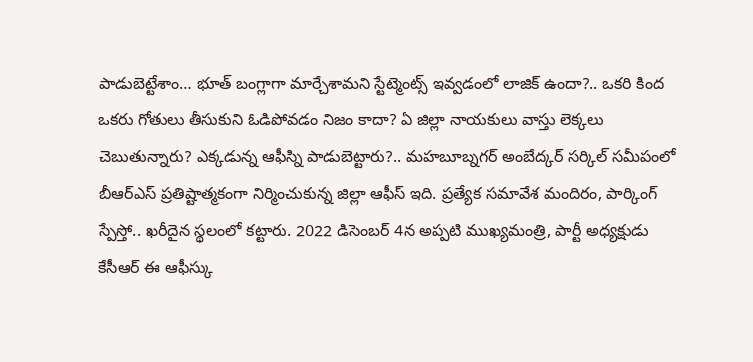పాడుబెట్టేశాం… భూత్ బంగ్లాగా మార్చేశామని స్టేట్మెంట్స్ ఇవ్వడంలో లాజిక్ ఉందా?.. ఒకరి కింద ఒకరు గోతులు తీసుకుని ఓడిపోవడం నిజం కాదా? ఏ జిల్లా నాయకులు వాస్తు లెక్కలు చెబుతున్నారు? ఎక్కడున్న ఆఫీస్ని పాడుబెట్టారు?.. మహబూబ్నగర్ అంబేద్కర్ సర్కిల్ సమీపంలో బీఆర్ఎస్ ప్రతిష్టాత్మకంగా నిర్మించుకున్న జిల్లా ఆఫీస్ ఇది. ప్రత్యేక సమావేశ మందిరం, పార్కింగ్ స్పేస్తో.. ఖరీదైన స్థలంలో కట్టారు. 2022 డిసెంబర్ 4న అప్పటి ముఖ్యమంత్రి, పార్టీ అధ్యక్షుడు కేసీఆర్ ఈ ఆఫీస్కు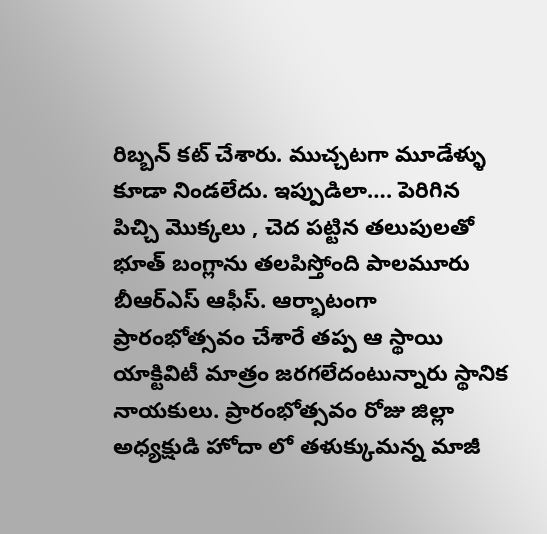రిబ్బన్ కట్ చేశారు. ముచ్చటగా మూడేళ్ళు కూడా నిండలేదు. ఇప్పుడిలా…. పెరిగిన పిచ్చి మొక్కలు , చెద పట్టిన తలుపులతో భూత్ బంగ్లాను తలపిస్తోంది పాలమూరు బీఆర్ఎస్ ఆఫీస్. ఆర్భాటంగా ప్రారంభోత్సవం చేశారే తప్ప ఆ స్థాయి యాక్టివిటీ మాత్రం జరగలేదంటున్నారు స్థానిక నాయకులు. ప్రారంభోత్సవం రోజు జిల్లా అధ్యక్షుడి హోదా లో తళుక్కుమన్న మాజీ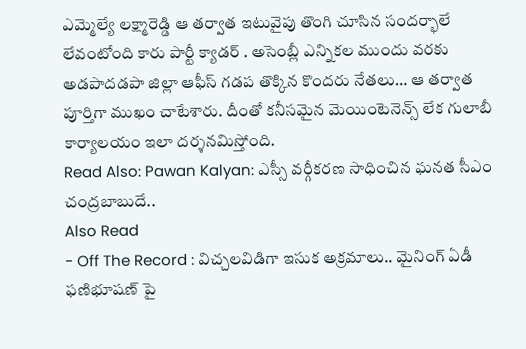ఎమ్మెల్యే లక్ష్మారెడ్డి ఆ తర్వాత ఇటువైపు తొంగి చూసిన సందర్భాలే లేవంటోంది కారు పార్టీ క్యాడర్ . అసెంబ్లీ ఎన్నికల ముందు వరకు అడపాదడపా జిల్లా ఆఫీస్ గడప తొక్కిన కొందరు నేతలు… ఆ తర్వాత పూర్తిగా ముఖం చాటేశారు. దీంతో కనీసమైన మెయింటెనెన్స్ లేక గులాబీ కార్యాలయం ఇలా దర్శనమిస్తోంది.
Read Also: Pawan Kalyan: ఎస్సీ వర్గీకరణ సాధించిన ఘనత సీఎం చంద్రబాబుదే..
Also Read
- Off The Record : విచ్చలవిడిగా ఇసుక అక్రమాలు.. మైనింగ్ ఏడీ ఫణిభూషణ్ పై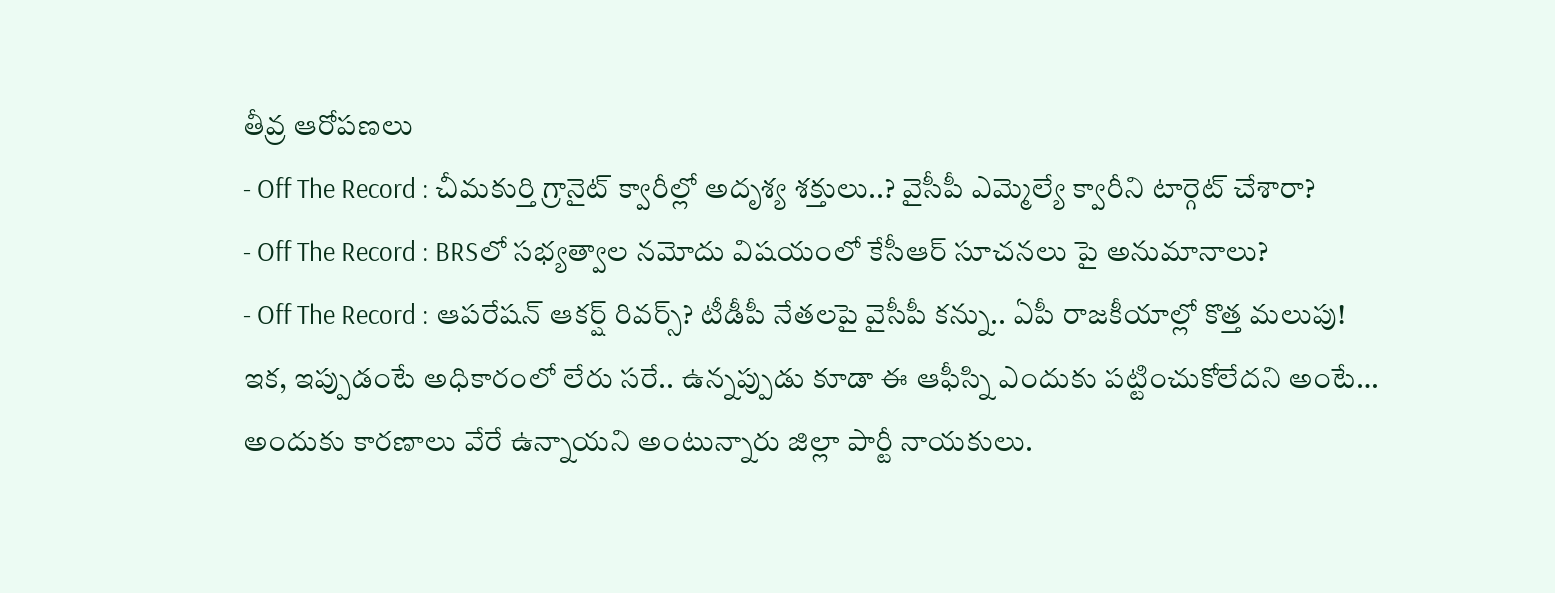తీవ్ర ఆరోపణలు
- Off The Record : చీమకుర్తి గ్రానైట్ క్వారీల్లో అదృశ్య శక్తులు..? వైసీపీ ఎమ్మెల్యే క్వారీని టార్గెట్ చేశారా?
- Off The Record : BRSలో సభ్యత్వాల నమోదు విషయంలో కేసీఆర్ సూచనలు పై అనుమానాలు?
- Off The Record : ఆపరేషన్ ఆకర్ష్ రివర్స్? టీడీపీ నేతలపై వైసీపీ కన్ను.. ఏపీ రాజకీయాల్లో కొత్త మలుపు!
ఇక, ఇప్పుడంటే అధికారంలో లేరు సరే.. ఉన్నప్పుడు కూడా ఈ ఆఫీస్ని ఎందుకు పట్టించుకోలేదని అంటే… అందుకు కారణాలు వేరే ఉన్నాయని అంటున్నారు జిల్లా పార్టీ నాయకులు.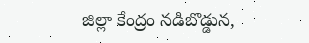జిల్లా కేంద్రం నడిబొడ్డున,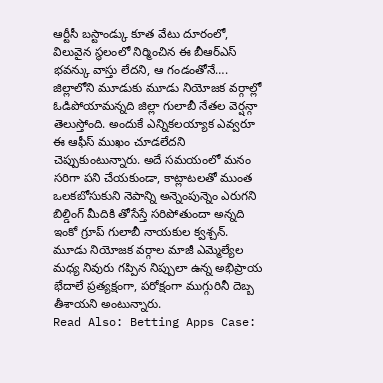ఆర్టీసీ బస్టాండ్కు కూత వేటు దూరంలో, విలువైన స్థలంలో నిర్మించిన ఈ బీఆర్ఎస్ భవన్కు వాస్తు లేదని, ఆ గండంతోనే…. జిల్లాలోని మూడుకు మూడు నియోజక వర్గాల్లో ఓడిపోయామన్నది జిల్లా గులాబీ నేతల వెర్షన్గా తెలుస్తోంది. అందుకే ఎన్నికలయ్యాక ఎవ్వరూ ఈ ఆఫీస్ ముఖం చూడలేదని చెప్పుకుంటున్నారు. అదే సమయంలో మనం సరిగా పని చేయకుండా, కాట్లాటలతో ముంత ఒలకబోసుకుని నెపాన్ని అన్నెంపున్నెం ఎరుగని బిల్డింగ్ మీదికి తోసేస్తే సరిపోతుందా అన్నది ఇంకో గ్రూప్ గులాబీ నాయకుల క్వశ్చన్. మూడు నియోజక వర్గాల మాజీ ఎమ్మెల్యేల మధ్య నివురు గప్పిన నిప్పులా ఉన్న అభిప్రాయ భేదాలే ప్రత్యక్షంగా, పరోక్షంగా ముగ్గురినీ దెబ్బ తీశాయని అంటున్నారు.
Read Also: Betting Apps Case: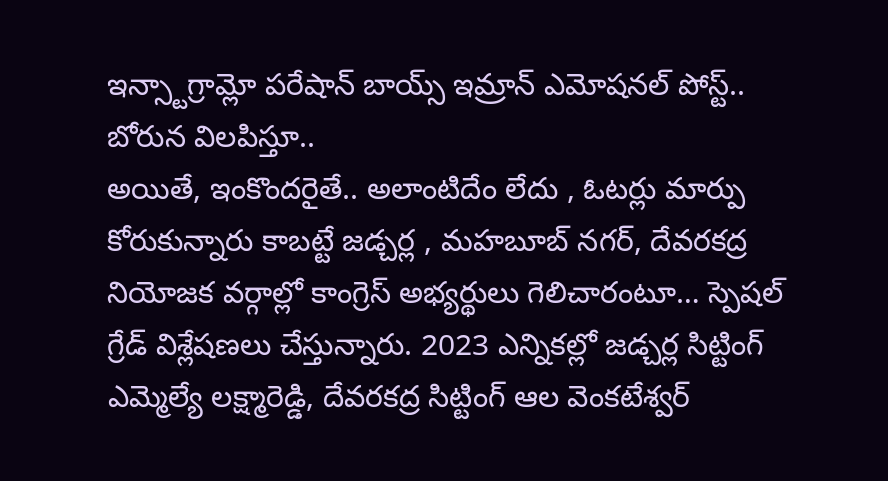ఇన్స్టాగ్రామ్లో పరేషాన్ బాయ్స్ ఇమ్రాన్ ఎమోషనల్ పోస్ట్.. బోరున విలపిస్తూ..
అయితే, ఇంకొందరైతే.. అలాంటిదేం లేదు , ఓటర్లు మార్పు కోరుకున్నారు కాబట్టే జడ్చర్ల , మహబూబ్ నగర్, దేవరకద్ర నియోజక వర్గాల్లో కాంగ్రెస్ అభ్యర్థులు గెలిచారంటూ… స్పెషల్ గ్రేడ్ విశ్లేషణలు చేస్తున్నారు. 2023 ఎన్నికల్లో జడ్చర్ల సిట్టింగ్ ఎమ్మెల్యే లక్ష్మారెడ్డి, దేవరకద్ర సిట్టింగ్ ఆల వెంకటేశ్వర్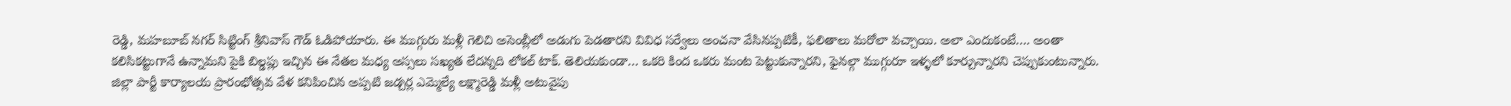రెడ్డి, మహబూబ్ నగర్ సిట్టింగ్ శ్రీనివాస్ గౌడ్ ఓడిపోయారు. ఈ ముగ్గురు మళ్లీ గెలిచి అసెంబ్లీలో అడుగు పెడతారని వివిధ సర్వేలు అంచనా వేసినప్పటికీ, ఫలితాలు మరోలా వచ్చాయి. అలా ఎందుకంటే…. అంతా కలిసికట్టుగానే ఉన్నామని పైకి బిల్డప్లు ఇచ్చిన ఈ నేతల మధ్య అస్సలు సఖ్యత లేదన్నది లోకల్ టాక్. తెలియకుండా… ఒకరి కింద ఒకరు మంట పెట్టుకున్నారని, ఫైనల్గా ముగ్గురూ ఇళ్ళలో కూర్చున్నారని చెప్పుకుంటున్నారు. జిల్లా పార్టీ కార్యాలయ ప్రారంభోత్సవ వేళ కనిపించిన అప్పటి జడ్చర్ల ఎమ్మెల్యే లక్ష్మారెడ్డి మళ్లీ అటువైపు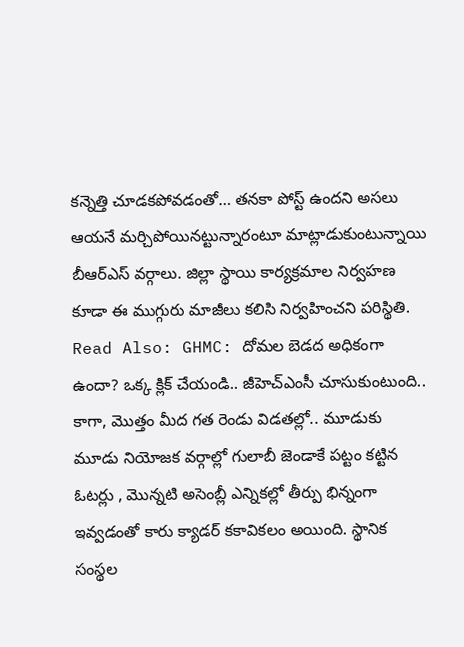కన్నెత్తి చూడకపోవడంతో… తనకా పోస్ట్ ఉందని అసలు ఆయనే మర్చిపోయినట్టున్నారంటూ మాట్లాడుకుంటున్నాయి బీఆర్ఎస్ వర్గాలు. జిల్లా స్థాయి కార్యక్రమాల నిర్వహణ కూడా ఈ ముగ్గురు మాజీలు కలిసి నిర్వహించని పరిస్థితి.
Read Also: GHMC: దోమల బెడద అధికంగా ఉందా? ఒక్క క్లిక్ చేయండి.. జీహెచ్ఎంసీ చూసుకుంటుంది..
కాగా, మొత్తం మీద గత రెండు విడతల్లో.. మూడుకు మూడు నియోజక వర్గాల్లో గులాబీ జెండాకే పట్టం కట్టిన ఓటర్లు , మొన్నటి అసెంబ్లీ ఎన్నికల్లో తీర్పు భిన్నంగా ఇవ్వడంతో కారు క్యాడర్ కకావికలం అయింది. స్థానిక సంస్థల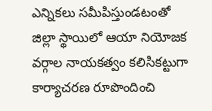ఎన్నికలు సమీపిస్తుండటంతో జిల్లా స్థాయిలో ఆయా నియోజక వర్గాల నాయకత్వం కలిసికట్టుగా కార్యాచరణ రూపొందించి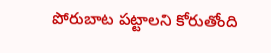పోరుబాట పట్టాలని కోరుతోంది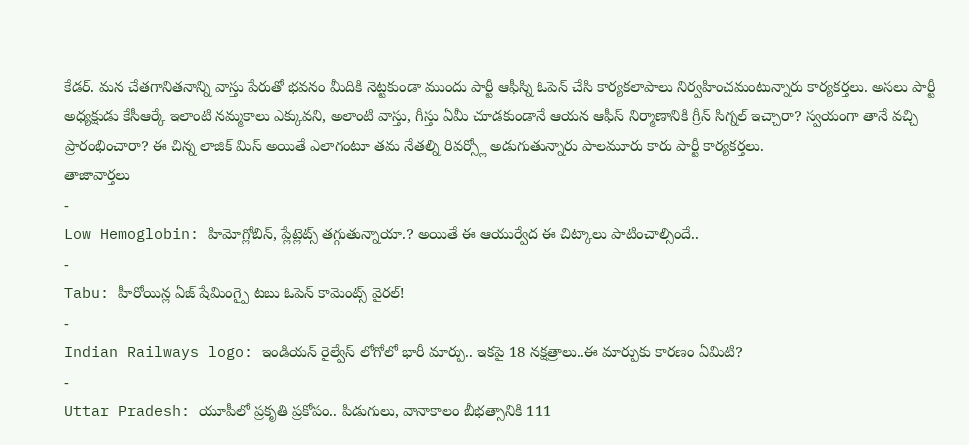కేడర్. మన చేతగానితనాన్ని వాస్తు పేరుతో భవనం మీదికి నెట్టకుండా ముందు పార్టీ ఆఫీస్ని ఓపెన్ చేసి కార్యకలాపాలు నిర్వహించమంటున్నారు కార్యకర్తలు. అసలు పార్టీ అధ్యక్షుడు కేసీఆర్కే ఇలాంటి నమ్మకాలు ఎక్కువని, అలాంటి వాస్తు, గీస్తు ఏమీ చూడకుండానే ఆయన ఆఫీస్ నిర్మాణానికి గ్రీన్ సిగ్నల్ ఇచ్చారా? స్వయంగా తానే వచ్చి ప్రారంభించారా? ఈ చిన్న లాజిక్ మిస్ అయితే ఎలాగంటూ తమ నేతల్ని రివర్స్లో అడుగుతున్నారు పాలమూరు కారు పార్టీ కార్యకర్తలు.
తాజావార్తలు
-
Low Hemoglobin: హిమోగ్లోబిన్, ప్లేట్లెట్స్ తగ్గుతున్నాయా.? అయితే ఈ ఆయుర్వేద ఈ చిట్కాలు పాటించాల్సిందే..
-
Tabu: హీరోయిన్ల ఏజ్ షేమింగ్పై టబు ఓపెన్ కామెంట్స్ వైరల్!
-
Indian Railways logo: ఇండియన్ రైల్వేస్ లోగోలో భారీ మార్పు.. ఇకపై 18 నక్షత్రాలు..ఈ మార్పుకు కారణం ఏమిటి?
-
Uttar Pradesh: యూపీలో ప్రకృతి ప్రకోపం.. పిడుగులు, వానాకాలం బీభత్సానికి 111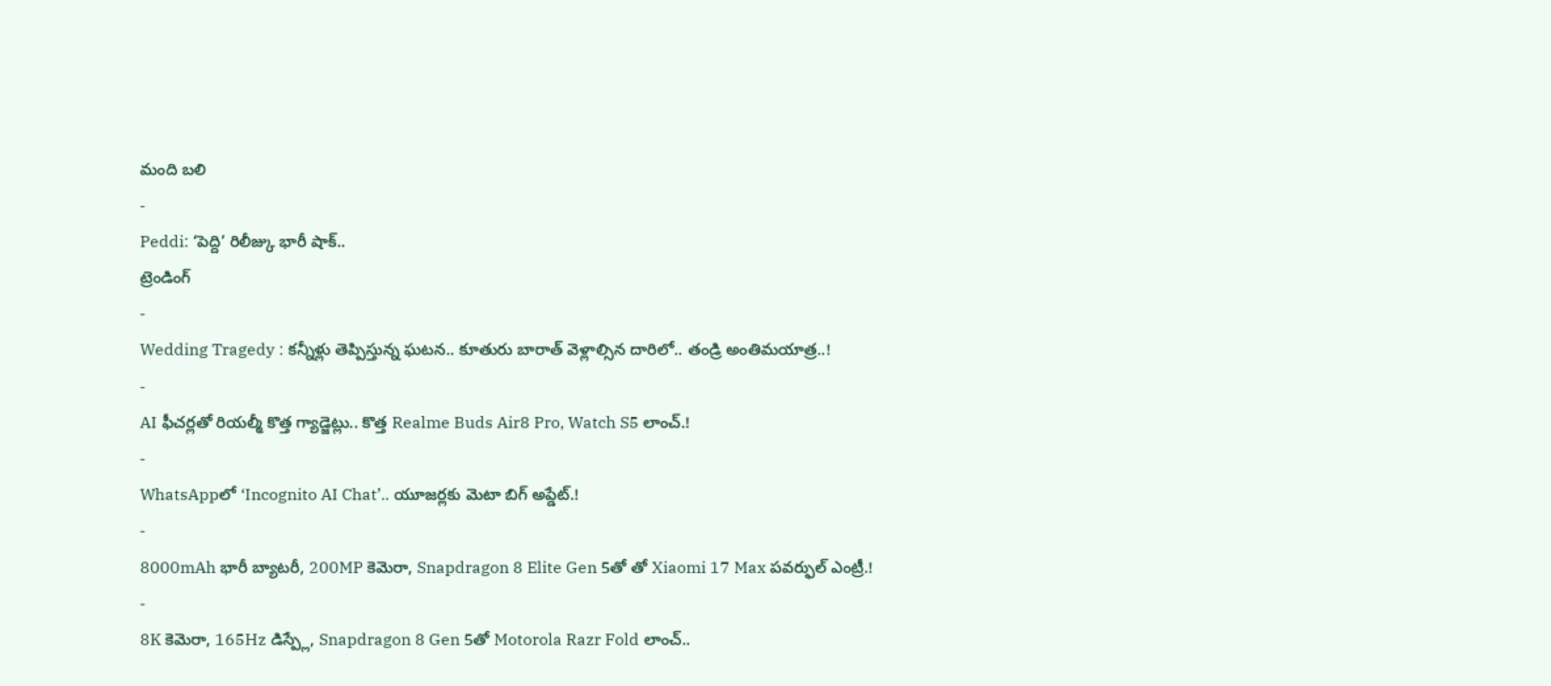మంది బలి
-
Peddi: ‘పెద్ది’ రిలీజ్కు భారీ షాక్..
ట్రెండింగ్
-
Wedding Tragedy : కన్నీళ్లు తెప్పిస్తున్న ఘటన.. కూతురు బారాత్ వెళ్లాల్సిన దారిలో.. తండ్రి అంతిమయాత్ర..!
-
AI ఫీచర్లతో రియల్మీ కొత్త గ్యాడ్జెట్లు.. కొత్త Realme Buds Air8 Pro, Watch S5 లాంచ్.!
-
WhatsAppలో ‘Incognito AI Chat’.. యూజర్లకు మెటా బిగ్ అప్డేట్.!
-
8000mAh భారీ బ్యాటరీ, 200MP కెమెరా, Snapdragon 8 Elite Gen 5తో తో Xiaomi 17 Max పవర్ఫుల్ ఎంట్రీ.!
-
8K కెమెరా, 165Hz డిస్ప్లే, Snapdragon 8 Gen 5తో Motorola Razr Fold లాంచ్..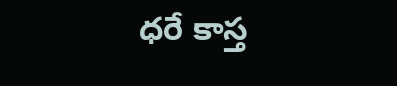ధరే కాస్త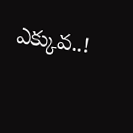ఎక్కువ..!